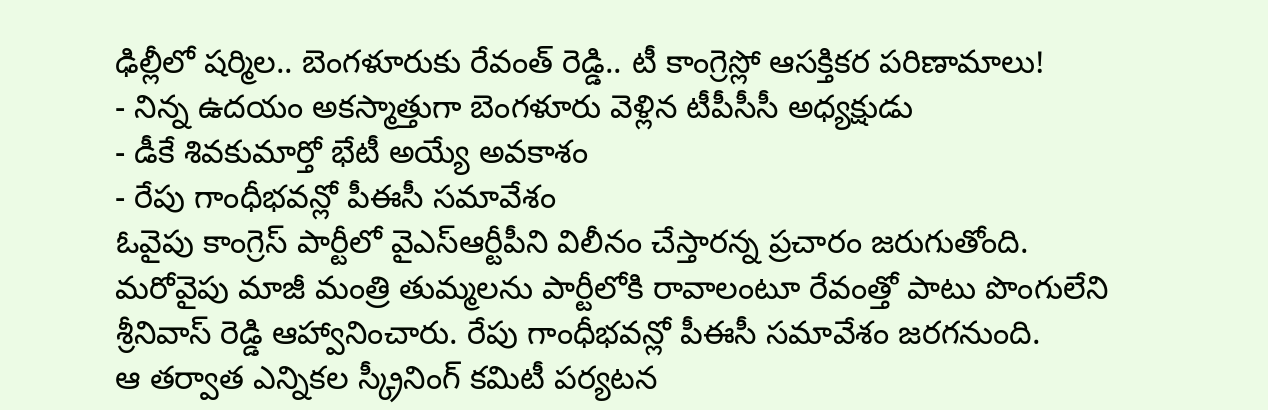ఢిల్లీలో షర్మిల.. బెంగళూరుకు రేవంత్ రెడ్డి.. టీ కాంగ్రెస్లో ఆసక్తికర పరిణామాలు!
- నిన్న ఉదయం అకస్మాత్తుగా బెంగళూరు వెళ్లిన టీపీసీసీ అధ్యక్షుడు
- డీకే శివకుమార్తో భేటీ అయ్యే అవకాశం
- రేపు గాంధీభవన్లో పీఈసీ సమావేశం
ఓవైపు కాంగ్రెస్ పార్టీలో వైఎస్ఆర్టీపీని విలీనం చేస్తారన్న ప్రచారం జరుగుతోంది. మరోవైపు మాజీ మంత్రి తుమ్మలను పార్టీలోకి రావాలంటూ రేవంత్తో పాటు పొంగులేని శ్రీనివాస్ రెడ్డి ఆహ్వానించారు. రేపు గాంధీభవన్లో పీఈసీ సమావేశం జరగనుంది.
ఆ తర్వాత ఎన్నికల స్క్రీనింగ్ కమిటీ పర్యటన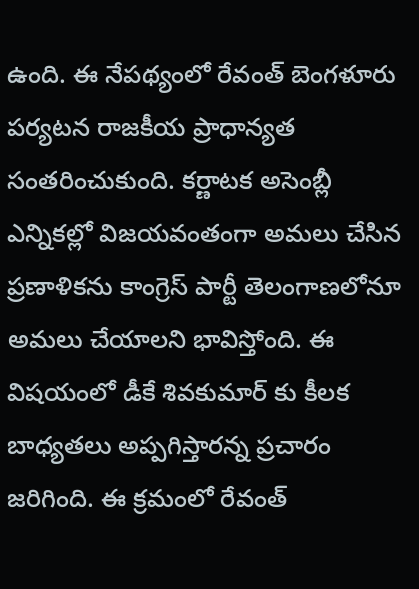ఉంది. ఈ నేపథ్యంలో రేవంత్ బెంగళూరు పర్యటన రాజకీయ ప్రాధాన్యత సంతరించుకుంది. కర్ణాటక అసెంబ్లీ ఎన్నికల్లో విజయవంతంగా అమలు చేసిన ప్రణాళికను కాంగ్రెస్ పార్టీ తెలంగాణలోనూ అమలు చేయాలని భావిస్తోంది. ఈ విషయంలో డీకే శివకుమార్ కు కీలక బాధ్యతలు అప్పగిస్తారన్న ప్రచారం జరిగింది. ఈ క్రమంలో రేవంత్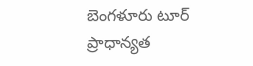బెంగళూరు టూర్ ప్రాధాన్యత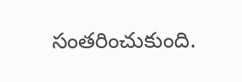సంతరించుకుంది.